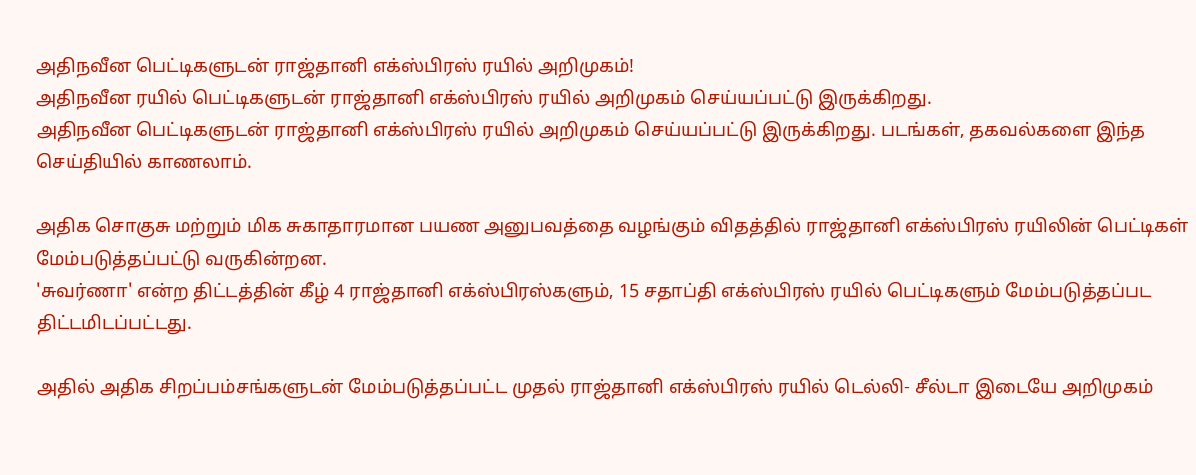அதிநவீன பெட்டிகளுடன் ராஜ்தானி எக்ஸ்பிரஸ் ரயில் அறிமுகம்!
அதிநவீன ரயில் பெட்டிகளுடன் ராஜ்தானி எக்ஸ்பிரஸ் ரயில் அறிமுகம் செய்யப்பட்டு இருக்கிறது.
அதிநவீன பெட்டிகளுடன் ராஜ்தானி எக்ஸ்பிரஸ் ரயில் அறிமுகம் செய்யப்பட்டு இருக்கிறது. படங்கள், தகவல்களை இந்த செய்தியில் காணலாம்.

அதிக சொகுசு மற்றும் மிக சுகாதாரமான பயண அனுபவத்தை வழங்கும் விதத்தில் ராஜ்தானி எக்ஸ்பிரஸ் ரயிலின் பெட்டிகள் மேம்படுத்தப்பட்டு வருகின்றன.
'சுவர்ணா' என்ற திட்டத்தின் கீழ் 4 ராஜ்தானி எக்ஸ்பிரஸ்களும், 15 சதாப்தி எக்ஸ்பிரஸ் ரயில் பெட்டிகளும் மேம்படுத்தப்பட திட்டமிடப்பட்டது.

அதில் அதிக சிறப்பம்சங்களுடன் மேம்படுத்தப்பட்ட முதல் ராஜ்தானி எக்ஸ்பிரஸ் ரயில் டெல்லி- சீல்டா இடையே அறிமுகம்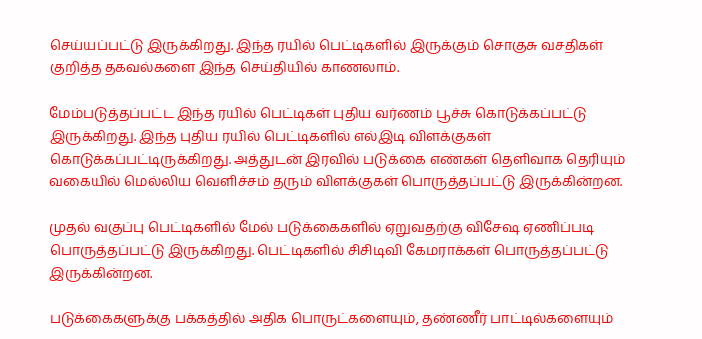செய்யப்பட்டு இருக்கிறது. இந்த ரயில் பெட்டிகளில் இருக்கும் சொகுசு வசதிகள் குறித்த தகவல்களை இந்த செய்தியில் காணலாம்.

மேம்படுத்தப்பட்ட இந்த ரயில் பெட்டிகள் புதிய வர்ணம் பூச்சு கொடுக்கப்பட்டு இருக்கிறது. இந்த புதிய ரயில் பெட்டிகளில் எல்இடி விளக்குகள் கொடுக்கப்பட்டிருக்கிறது. அத்துடன் இரவில் படுக்கை எண்கள் தெளிவாக தெரியும் வகையில் மெல்லிய வெளிச்சம் தரும் விளக்குகள் பொருத்தப்பட்டு இருக்கின்றன.

முதல் வகுப்பு பெட்டிகளில் மேல் படுக்கைகளில் ஏறுவதற்கு விசேஷ ஏணிப்படி பொருத்தப்பட்டு இருக்கிறது. பெட்டிகளில் சிசிடிவி கேமராக்கள் பொருத்தப்பட்டு இருக்கின்றன.

படுக்கைகளுக்கு பக்கத்தில் அதிக பொருட்களையும், தண்ணீர் பாட்டில்களையும்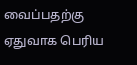வைப்பதற்கு ஏதுவாக பெரிய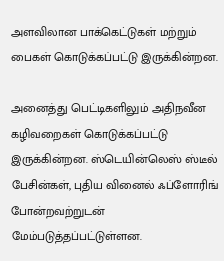அளவிலான பாக்கெட்டுகள் மற்றும் பைகள் கொடுக்கப்பட்டு இருக்கின்றன.

அனைத்து பெட்டிகளிலும் அதிநவீன கழிவறைகள் கொடுக்கப்பட்டு இருக்கின்றன. ஸ்டெயின்லெஸ் ஸ்டீல் பேசின்கள், புதிய வினைல் ஃப்ளோரிங் போன்றவற்றுடன் மேம்படுத்தப்பட்டுள்ளன.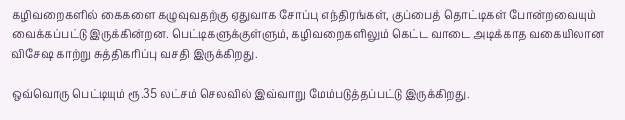கழிவறைகளில் கைகளை கழுவுவதற்கு ஏதுவாக சோப்பு எந்திரங்கள், குப்பைத் தொட்டிகள் போன்றவையும் வைக்கப்பட்டு இருக்கின்றன. பெட்டிகளுக்குள்ளும், கழிவறைகளிலும் கெட்ட வாடை அடிக்காத வகையிலான விசேஷ காற்று சுத்திகரிப்பு வசதி இருக்கிறது.

ஒவ்வொரு பெட்டியும் ரூ.35 லட்சம் செலவில் இவ்வாறு மேம்படுத்தப்பட்டு இருக்கிறது.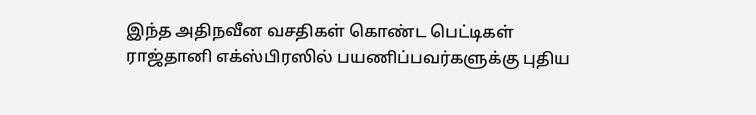இந்த அதிநவீன வசதிகள் கொண்ட பெட்டிகள் ராஜ்தானி எக்ஸ்பிரஸில் பயணிப்பவர்களுக்கு புதிய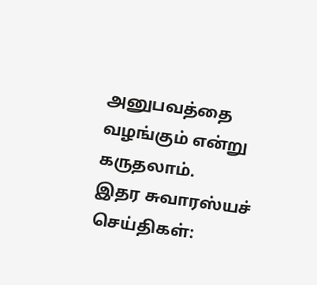அனுபவத்தை வழங்கும் என்று கருதலாம்.
இதர சுவாரஸ்யச் செய்திகள்: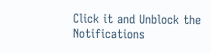Click it and Unblock the Notifications